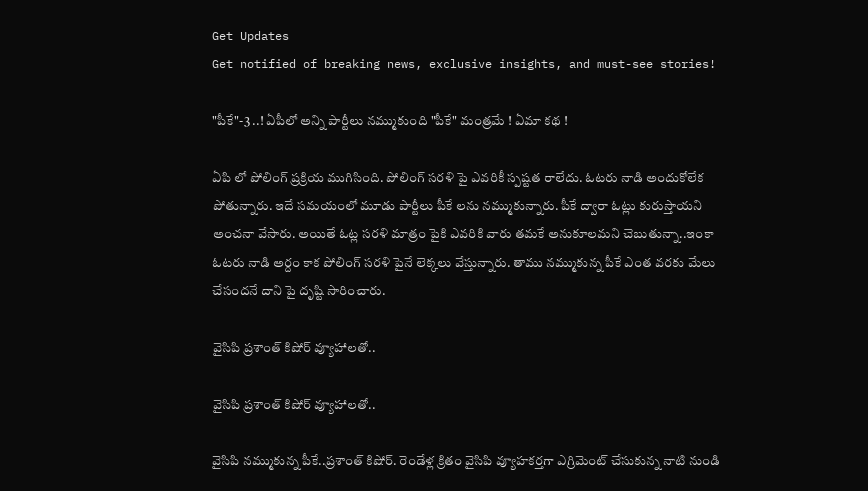Get Updates
Get notified of breaking news, exclusive insights, and must-see stories!

"పీకే"-3 ..! ఏపీలో అన్ని పార్టీలు నమ్ముకుంది "పీకే" మంత్రమే ! ఏమా కథ !

ఏపి లో పోలింగ్ ప్ర‌క్రియ ముగిసింది. పోలింగ్ స‌ర‌ళి పై ఎవ‌రికీ స్ప‌ష్ట‌త రాలేదు. ఓట‌రు నాడి అందుకోలేక పోతున్నారు. ఇదే స‌మ‌యంలో మూడు పార్టీలు పీకే ల‌ను న‌మ్ముకున్నారు. పీకే ద్వారా ఓట్లు కురుస్తాయ‌ని అంచ‌నా వేసారు. అయితే ఓట్ల స‌ర‌ళి మాత్రం పైకి ఎవ‌రికి వారు త‌మ‌కే అనుకూల‌మ‌ని చెబుతున్నా..ఇంకా ఓట‌రు నాడి అర్దం కాక పోలింగ్ స‌ర‌ళి పైనే లెక్క‌లు వేస్తున్నారు. తాము న‌మ్ముకున్న పీకే ఎంత వ‌ర‌కు మేలు చేసంద‌నే దాని పై దృష్టి సారించారు.

వైసిపి ప్ర‌శాంత్ కిషోర్ వ్యూహాల‌తో..

వైసిపి ప్ర‌శాంత్ కిషోర్ వ్యూహాల‌తో..

వైసిపి న‌మ్ముకున్న పీకే..ప్ర‌శాంత్ కిషోర్‌. రెండేళ్ల క్రితం వైసిపి వ్యూహ‌క‌ర్త‌గా ఎగ్రిమెంట్ చేసుకున్న నాటి నుండి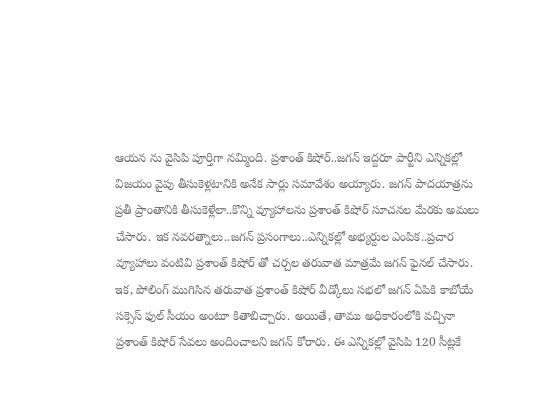ఆయ‌న ను వైసిపి పూర్తిగా న‌మ్మింది. ప్ర‌శాంత్ కిషోర్..జ‌గ‌న్ ఇద్ద‌రూ పార్టీని ఎన్నిక‌ల్లో విజ‌యం వైపు తీసుకెళ్ల‌టానికి అనేక సార్లు స‌మావేశం అయ్యారు. జ‌గ‌న్ పాద‌యాత్రను ప్ర‌తీ ప్రాంతానికి తీసుకెళ్లేలా..కొన్ని వ్యూహాలను ప్రశాంత్ కిషోర్ సూచ‌న‌ల మేర‌కు అమ‌లు చేసారు. ఇక న‌వ‌ర‌త్నాలు..జ‌గ‌న్ ప్ర‌సంగాలు..ఎన్నిక‌ల్లో అభ్య‌ర్దుల ఎంపిక‌..ప్ర‌చార వ్యూహాలు వంటివి ప్ర‌శాంత్ కిషోర్ తో చ‌ర్చ‌ల త‌రువాత మాత్ర‌మే జ‌గ‌న్ ఫైన‌ల్ చేసారు. ఇక‌, పోలింగ్ ముగిసిన త‌రువాత ప్ర‌శాంత్ కిషోర్ వీడ్కోలు సభ‌లో జ‌గ‌న్ ఏపికి కాబోయే స‌క్సెస్ ఫుల్ సీయం అంటూ కితాబిచ్చారు. అయితే, తాము అధికారంలోకి వ‌చ్చినా ప్ర‌శాంత్ కిషోర్ సేవ‌లు అందించాల‌ని జ‌గ‌న్ కోరారు. ఈ ఎన్నిక‌ల్లో వైసిపి 120 సీట్ల‌కే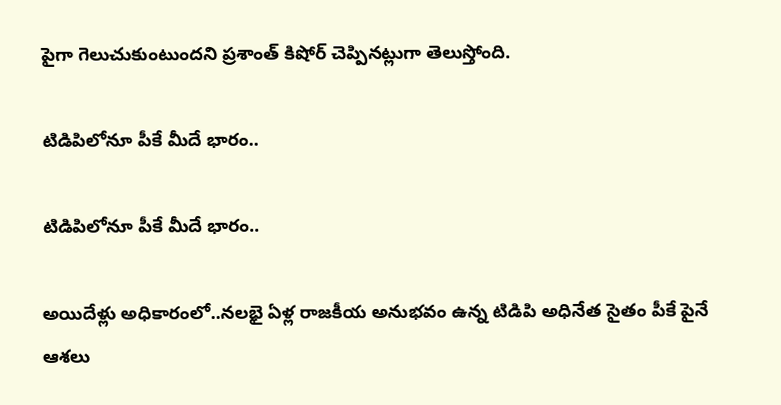పైగా గెలుచుకుంటుంద‌ని ప్ర‌శాంత్ కిషోర్ చెప్పిన‌ట్లుగా తెలుస్తోంది.

టిడిపిలోనూ పీకే మీదే భారం..

టిడిపిలోనూ పీకే మీదే భారం..

అయిదేళ్లు అధికారంలో..న‌ల‌భై ఏళ్ల రాజ‌కీయ అనుభ‌వం ఉన్న టిడిపి అధినేత సైతం పీకే పైనే ఆశ‌లు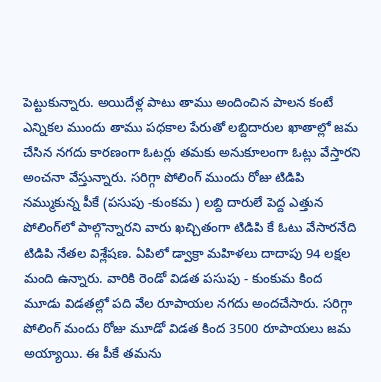పెట్టుకున్నారు. అయిదేళ్ల పాటు తాము అందించిన పాల‌న కంటే ఎన్నిక‌ల ముందు తాము ప‌ధ‌కాల పేరుతో ల‌బ్దిదారుల ఖాతాల్లో జ‌మ చేసిన న‌గ‌దు కార‌ణంగా ఓట‌ర్లు త‌మ‌కు అనుకూలంగా ఓట్లు వేస్తార‌ని అంచ‌నా వేస్తున్నారు. స‌రిగ్గా పోలింగ్ ముందు రోజు టిడిపి నమ్ముకున్న పీకే (ప‌సుపు -కుంక‌మ ) ల‌బ్ది దారులే పెద్ద ఎత్తున పోలింగ్‌లో పాల్గొన్నార‌ని వారు ఖ‌చ్చితంగా టిడిపి కే ఓటు వేసార‌నేది టిడిపి నేత‌ల విశ్లేష‌ణ‌. ఏపిలో డ్వాక్రా మ‌హిళ‌లు దాదాపు 94 ల‌క్ష‌ల మంది ఉన్నారు. వారికి రెండో విడ‌త ప‌సుపు - కుంకుమ కింద మూడు విడ‌త‌ల్లో ప‌ది వేల రూపాయల న‌గ‌దు అంద‌చేసారు. స‌రిగ్గా పోలింగ్ మందు రోజు మూడో విడ‌త కింద 3500 రూపాయ‌లు జ‌మ అయ్యాయి. ఈ పీకే త‌మ‌ను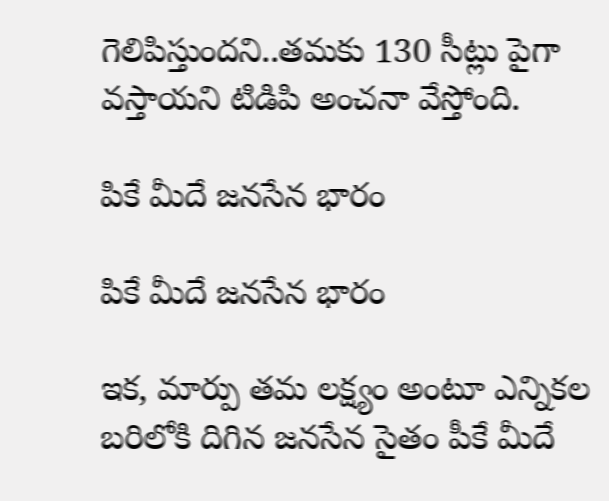గెలిపిస్తుంద‌ని..త‌మ‌కు 130 సీట్లు పైగా వ‌స్తాయ‌ని టిడిపి అంచ‌నా వేస్తోంది.

పికే మీదే జ‌న‌సేన భారం

పికే మీదే జ‌న‌సేన భారం

ఇక‌, మార్పు త‌మ ల‌క్ష్యం అంటూ ఎన్నిక‌ల బ‌రిలోకి దిగిన జ‌న‌సేన సైతం పీకే మీదే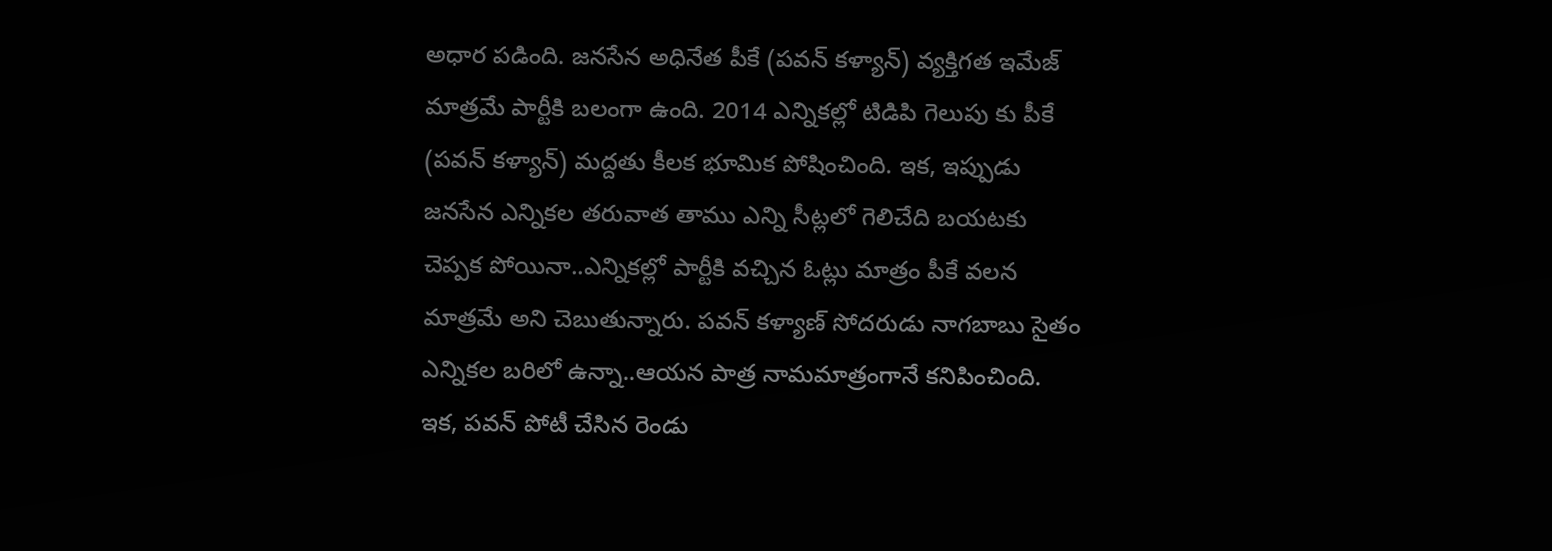అధార ప‌డింది. జ‌న‌సేన అధినేత పీకే (ప‌వ‌న్ క‌ళ్యాన్‌) వ్య‌క్తిగ‌త ఇమేజ్ మాత్ర‌మే పార్టీకి బ‌లంగా ఉంది. 2014 ఎన్నిక‌ల్లో టిడిపి గెలుపు కు పీకే (ప‌వ‌న్ క‌ళ్యాన్‌) మ‌ద్ద‌తు కీల‌క భూమిక పోషించింది. ఇక‌, ఇప్పుడు జ‌న‌సేన ఎన్నిక‌ల త‌రువాత తాము ఎన్ని సీట్ల‌లో గెలిచేది బ‌య‌ట‌కు చెప్ప‌క పోయినా..ఎన్నిక‌ల్లో పార్టీకి వ‌చ్చిన ఓట్లు మాత్రం పీకే వ‌ల‌న మాత్ర‌మే అని చెబుతున్నారు. ప‌వ‌న్ క‌ళ్యాణ్ సోద‌రుడు నాగ‌బాబు సైతం ఎన్నిక‌ల బ‌రిలో ఉన్నా..ఆయ‌న పాత్ర నామ‌మాత్రంగానే క‌నిపించింది. ఇక‌, ప‌వ‌న్ పోటీ చేసిన రెండు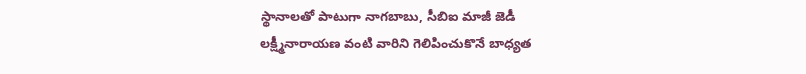స్థానాల‌తో పాటుగా నాగ‌బాబు, సీబిఐ మాజీ జెడీ ల‌క్ష్మీనారాయ‌ణ వంటి వారిని గెలిపించుకొనే బాధ్య‌త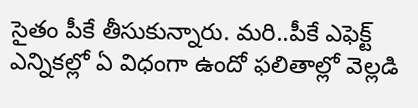సైతం పీకే తీసుకున్నారు. మ‌రి..పీకే ఎఫెక్ట్ ఎన్నిక‌ల్లో ఏ విధంగా ఉందో ఫ‌లితాల్లో వెల్ల‌డి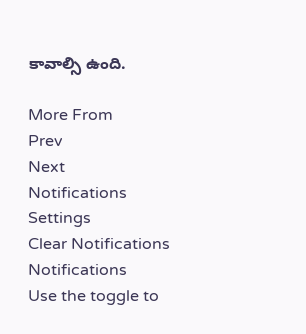కావాల్సి ఉంది.

More From
Prev
Next
Notifications
Settings
Clear Notifications
Notifications
Use the toggle to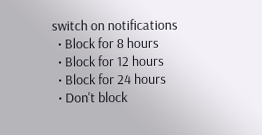switch on notifications
  • Block for 8 hours
  • Block for 12 hours
  • Block for 24 hours
  • Don't block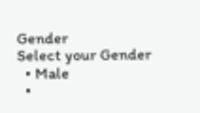Gender
Select your Gender
  • Male
  •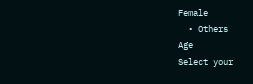Female
  • Others
Age
Select your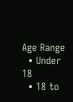Age Range
  • Under 18
  • 18 to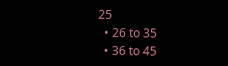25
  • 26 to 35
  • 36 to 45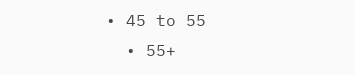• 45 to 55
  • 55+